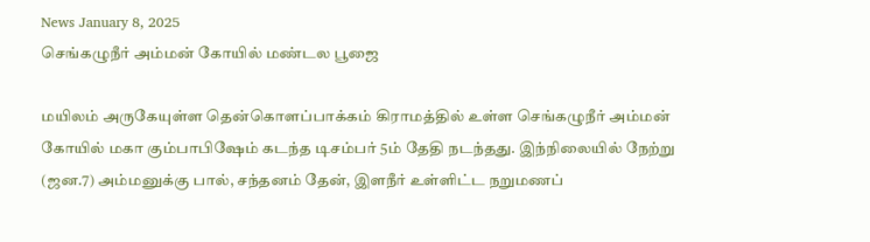News January 8, 2025
செங்கழுநீர் அம்மன் கோயில் மண்டல பூஜை

மயிலம் அருகேயுள்ள தென்கொளப்பாக்கம் கிராமத்தில் உள்ள செங்கழுநீர் அம்மன் கோயில் மகா கும்பாபிஷேம் கடந்த டிசம்பர் 5ம் தேதி நடந்தது. இந்நிலையில் நேற்று (ஜன.7) அம்மனுக்கு பால், சந்தனம் தேன், இளநீர் உள்ளிட்ட நறுமணப்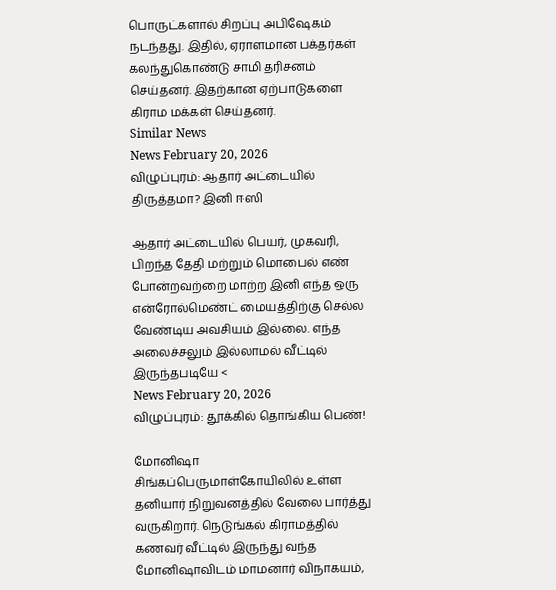பொருட்களால் சிறப்பு அபிஷேகம் நடந்தது. இதில், ஏராளமான பக்தர்கள் கலந்துகொண்டு சாமி தரிசனம் செய்தனர். இதற்கான ஏற்பாடுகளை கிராம மக்கள் செய்தனர்.
Similar News
News February 20, 2026
விழுப்புரம்: ஆதார் அட்டையில் திருத்தமா? இனி ஈஸி

ஆதார் அட்டையில் பெயர், முகவரி, பிறந்த தேதி மற்றும் மொபைல் எண் போன்றவற்றை மாற்ற இனி எந்த ஒரு என்ரோல்மெண்ட் மையத்திற்கு செல்ல வேண்டிய அவசியம் இல்லை. எந்த அலைச்சலும் இல்லாமல் வீட்டில் இருந்தபடியே <
News February 20, 2026
விழுப்புரம்: தூக்கில் தொங்கிய பெண்!

மோனிஷா சிங்கப்பெருமாள்கோயிலில் உள்ள தனியார் நிறுவனத்தில் வேலை பார்த்து வருகிறார். நெடுங்கல் கிராமத்தில் கணவர் வீட்டில் இருந்து வந்த மோனிஷாவிடம் மாமனார் விநாகயம்,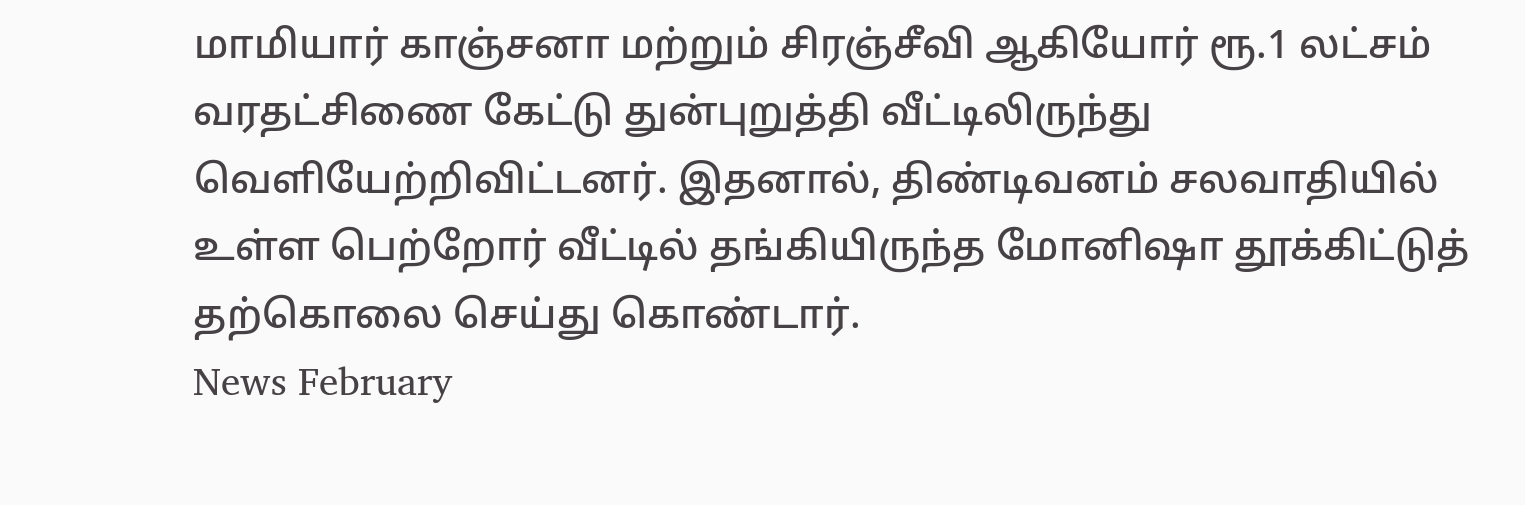மாமியார் காஞ்சனா மற்றும் சிரஞ்சீவி ஆகியோர் ரூ.1 லட்சம் வரதட்சிணை கேட்டு துன்புறுத்தி வீட்டிலிருந்து வெளியேற்றிவிட்டனர். இதனால், திண்டிவனம் சலவாதியில் உள்ள பெற்றோர் வீட்டில் தங்கியிருந்த மோனிஷா தூக்கிட்டுத் தற்கொலை செய்து கொண்டார்.
News February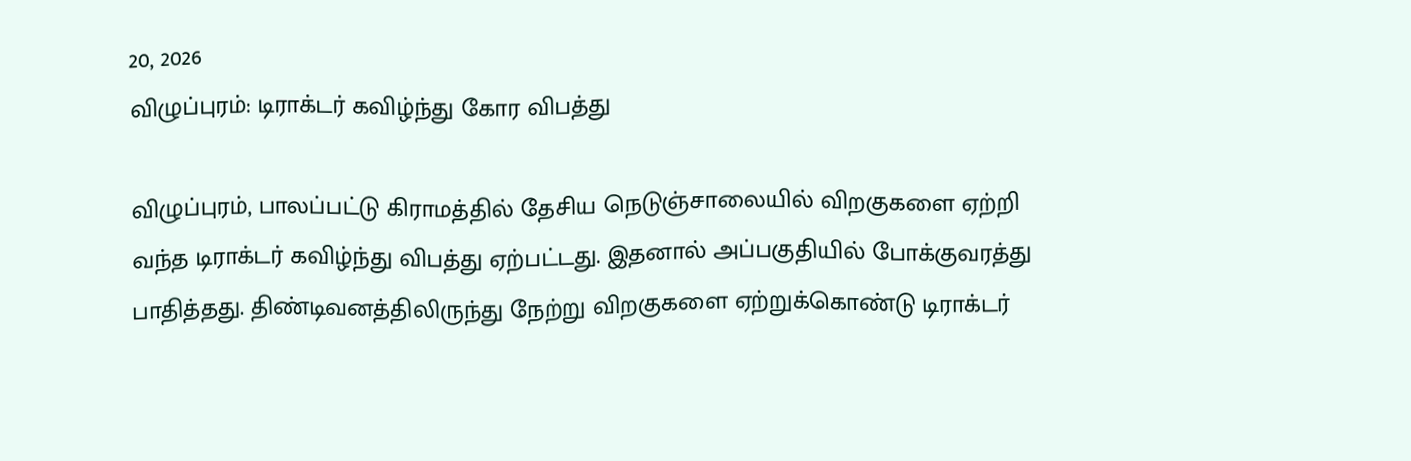20, 2026
விழுப்புரம்: டிராக்டர் கவிழ்ந்து கோர விபத்து

விழுப்புரம், பாலப்பட்டு கிராமத்தில் தேசிய நெடுஞ்சாலையில் விறகுகளை ஏற்றி வந்த டிராக்டர் கவிழ்ந்து விபத்து ஏற்பட்டது. இதனால் அப்பகுதியில் போக்குவரத்து பாதித்தது. திண்டிவனத்திலிருந்து நேற்று விறகுகளை ஏற்றுக்கொண்டு டிராக்டர்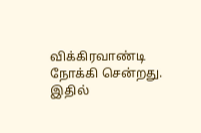விக்கிரவாண்டி நோக்கி சென்றது. இதில்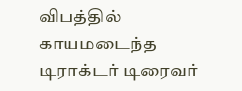விபத்தில் காயமடைந்த டிராக்டர் டிரைவர்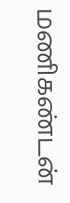மணிகண்டன்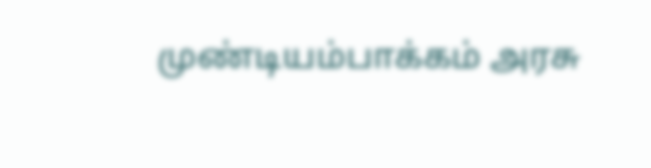முண்டியம்பாக்கம் அரசு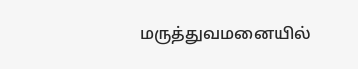மருத்துவமனையில்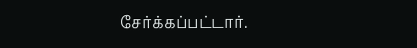சேர்க்கப்பட்டார்.